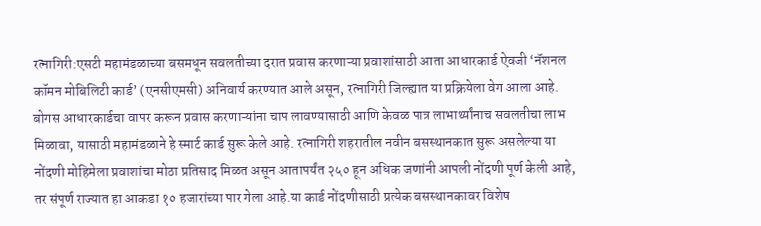रत्नागिरी:एसटी महामंडळाच्या बसमधून सवलतीच्या दरात प्रवास करणाऱ्या प्रवाशांसाठी आता आधारकार्ड ऐवजी ‘नॅशनल कॉमन मोबिलिटी कार्ड’ (एनसीएमसी) अनिवार्य करण्यात आले असून, रत्नागिरी जिल्ह्यात या प्रक्रियेला वेग आला आहे. बोगस आधारकार्डचा वापर करून प्रवास करणाऱ्यांना चाप लावण्यासाठी आणि केवळ पात्र लाभार्थ्यांनाच सवलतीचा लाभ मिळावा, यासाठी महामंडळाने हे स्मार्ट कार्ड सुरू केले आहे. रत्नागिरी शहरातील नवीन बसस्थानकात सुरू असलेल्या या नोंदणी मोहिमेला प्रवाशांचा मोठा प्रतिसाद मिळत असून आतापर्यंत २५० हून अधिक जणांनी आपली नोंदणी पूर्ण केली आहे, तर संपूर्ण राज्यात हा आकडा १० हजारांच्या पार गेला आहे.या कार्ड नोंदणीसाठी प्रत्येक बसस्थानकावर विशेष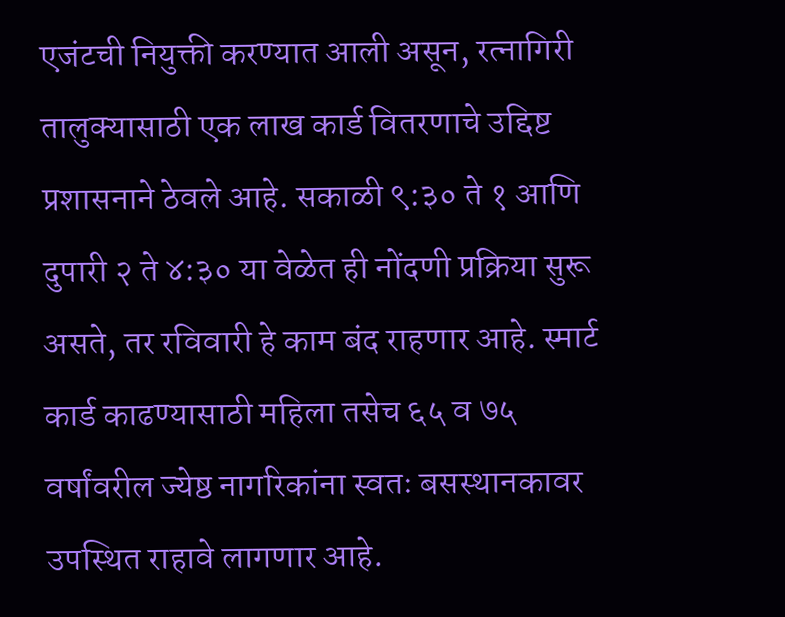एजंटची नियुक्ती करण्यात आली असून, रत्नागिरी तालुक्यासाठी एक लाख कार्ड वितरणाचे उद्दिष्ट प्रशासनाने ठेवले आहे. सकाळी ९:३० ते १ आणि दुपारी २ ते ४:३० या वेळेत ही नोंदणी प्रक्रिया सुरू असते, तर रविवारी हे काम बंद राहणार आहे. स्मार्ट कार्ड काढण्यासाठी महिला तसेच ६५ व ७५ वर्षांवरील ज्येष्ठ नागरिकांना स्वतः बसस्थानकावर उपस्थित राहावे लागणार आहे.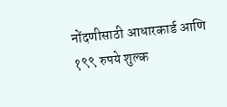नोंदणीसाठी आधारकार्ड आणि १९९ रुपये शुल्क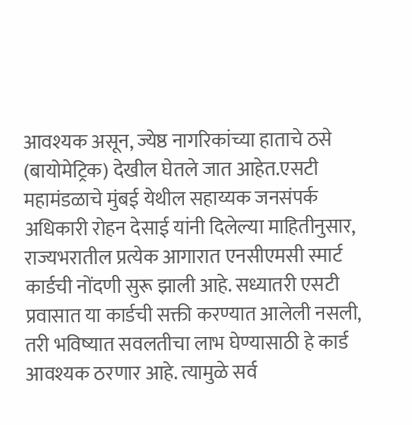आवश्यक असून, ज्येष्ठ नागरिकांच्या हाताचे ठसे (बायोमेट्रिक) देखील घेतले जात आहेत.एसटी महामंडळाचे मुंबई येथील सहाय्यक जनसंपर्क अधिकारी रोहन देसाई यांनी दिलेल्या माहितीनुसार, राज्यभरातील प्रत्येक आगारात एनसीएमसी स्मार्ट कार्डची नोंदणी सुरू झाली आहे. सध्यातरी एसटी प्रवासात या कार्डची सक्ती करण्यात आलेली नसली, तरी भविष्यात सवलतीचा लाभ घेण्यासाठी हे कार्ड आवश्यक ठरणार आहे. त्यामुळे सर्व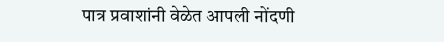पात्र प्रवाशांनी वेळेत आपली नोंदणी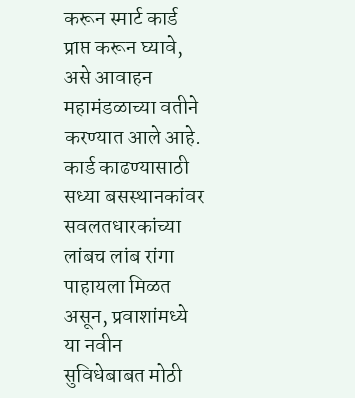करून स्मार्ट कार्ड प्राप्त करून घ्यावे, असे आवाहन महामंडळाच्या वतीने करण्यात आले आहे. कार्ड काढण्यासाठी सध्या बसस्थानकांवर सवलतधारकांच्या लांबच लांब रांगा पाहायला मिळत असून, प्रवाशांमध्ये या नवीन सुविधेबाबत मोठी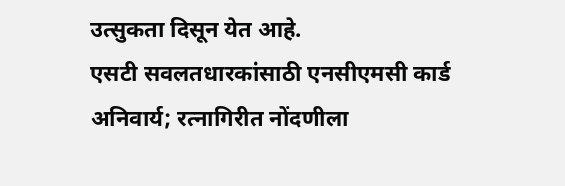उत्सुकता दिसून येत आहे.
एसटी सवलतधारकांसाठी एनसीएमसी कार्ड अनिवार्य; रत्नागिरीत नोंदणीला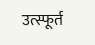उत्स्फूर्त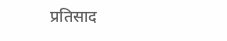प्रतिसाद